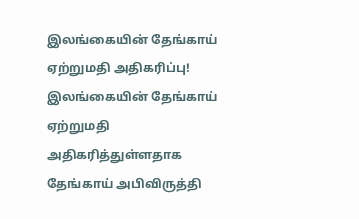இலங்கையின் தேங்காய் ஏற்றுமதி அதிகரிப்பு!
இலங்கையின் தேங்காய் ஏற்றுமதி அதிகரித்துள்ளதாக தேங்காய் அபிவிருத்தி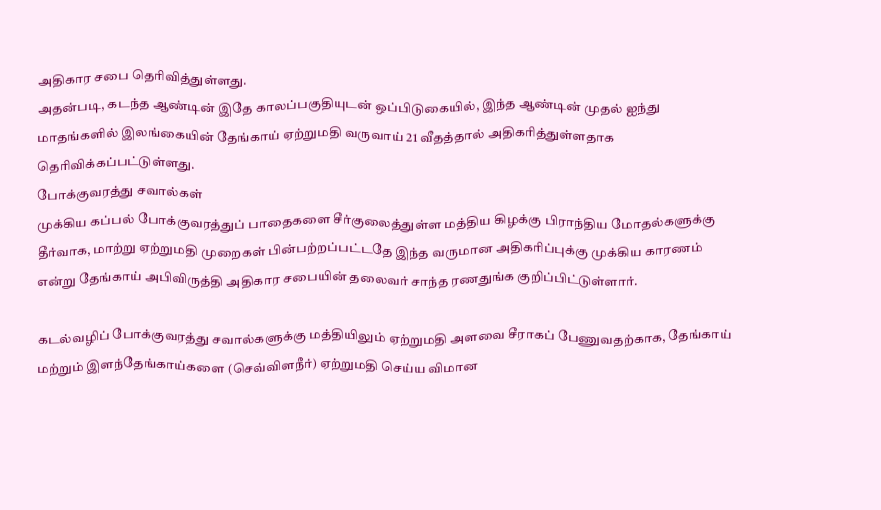அதிகார சபை தெரிவித்துள்ளது.
அதன்படி, கடந்த ஆண்டின் இதே காலப்பகுதியுடன் ஒப்பிடுகையில், இந்த ஆண்டின் முதல் ஐந்து மாதங்களில் இலங்கையின் தேங்காய் ஏற்றுமதி வருவாய் 21 வீதத்தால் அதிகரித்துள்ளதாக தெரிவிக்கப்பட்டுள்ளது.
போக்குவரத்து சவால்கள்
முக்கிய கப்பல் போக்குவரத்துப் பாதைகளை சீர்குலைத்துள்ள மத்திய கிழக்கு பிராந்திய மோதல்களுக்கு தீர்வாக, மாற்று ஏற்றுமதி முறைகள் பின்பற்றப்பட்டதே இந்த வருமான அதிகரிப்புக்கு முக்கிய காரணம் என்று தேங்காய் அபிவிருத்தி அதிகார சபையின் தலைவர் சாந்த ரணதுங்க குறிப்பிட்டுள்ளார்.

கடல்வழிப் போக்குவரத்து சவால்களுக்கு மத்தியிலும் ஏற்றுமதி அளவை சீராகப் பேணுவதற்காக, தேங்காய் மற்றும் இளந்தேங்காய்களை (செவ்விளநீர்) ஏற்றுமதி செய்ய விமான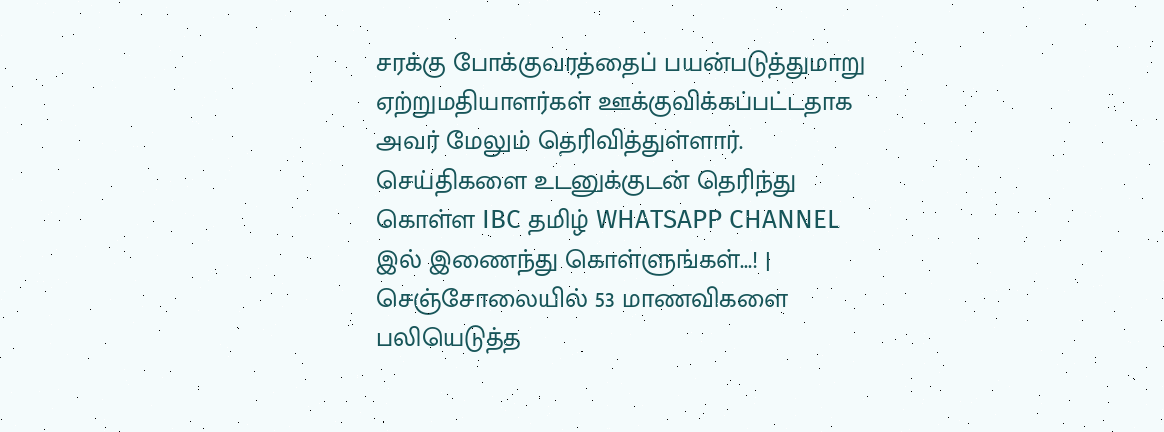சரக்கு போக்குவரத்தைப் பயன்படுத்துமாறு ஏற்றுமதியாளர்கள் ஊக்குவிக்கப்பட்டதாக அவர் மேலும் தெரிவித்துள்ளார்.
செய்திகளை உடனுக்குடன் தெரிந்து கொள்ள IBC தமிழ் WHATSAPP CHANNEL இல் இணைந்து கொள்ளுங்கள்...! |
செஞ்சோலையில் 53 மாணவிகளை பலியெடுத்த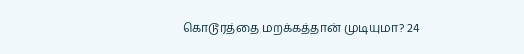கொடூரத்தை மறக்கத்தான் முடியுமா? 24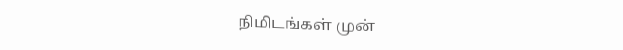நிமிடங்கள் முன்